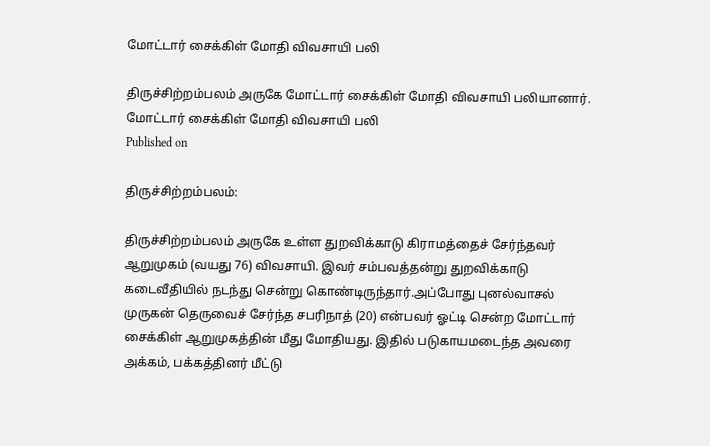மோட்டார் சைக்கிள் மோதி விவசாயி பலி

திருச்சிற்றம்பலம் அருகே மோட்டார் சைக்கிள் மோதி விவசாயி பலியானார்.
மோட்டார் சைக்கிள் மோதி விவசாயி பலி
Published on

திருச்சிற்றம்பலம்:

திருச்சிற்றம்பலம் அருகே உள்ள துறவிக்காடு கிராமத்தைச் சேர்ந்தவர் ஆறுமுகம் (வயது 76) விவசாயி. இவர் சம்பவத்தன்று துறவிக்காடு கடைவீதியில் நடந்து சென்று கொண்டிருந்தார்.அப்போது புனல்வாசல் முருகன் தெருவைச் சேர்ந்த சபரிநாத் (20) என்பவர் ஓட்டி சென்ற மோட்டார் சைக்கிள் ஆறுமுகத்தின் மீது மோதியது. இதில் படுகாயமடைந்த அவரை அக்கம், பக்கத்தினர் மீட்டு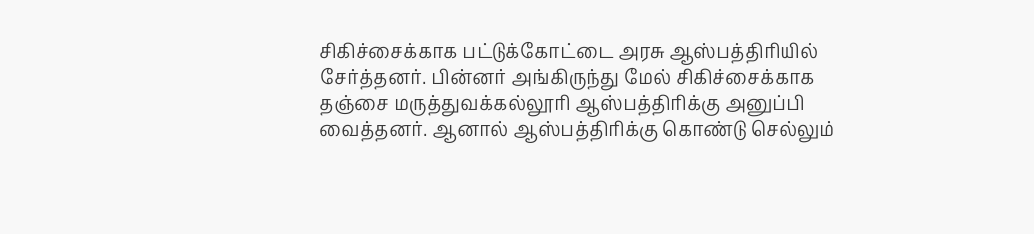சிகிச்சைக்காக பட்டுக்கோட்டை அரசு ஆஸ்பத்திரியில் சேர்த்தனர். பின்னர் அங்கிருந்து மேல் சிகிச்சைக்காக தஞ்சை மருத்துவக்கல்லூரி ஆஸ்பத்திரிக்கு அனுப்பி வைத்தனர். ஆனால் ஆஸ்பத்திரிக்கு கொண்டு செல்லும்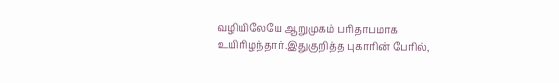வழியிலேயே ஆறுமுகம் பரிதாபமாக உயிரிழந்தார்.இதுகுறித்த புகாரின் பேரில்,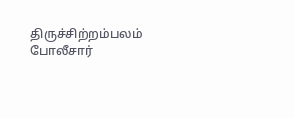திருச்சிற்றம்பலம் போலீசார்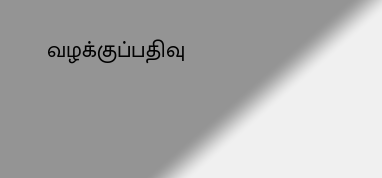வழக்குப்பதிவு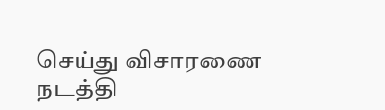செய்து விசாரணை நடத்தி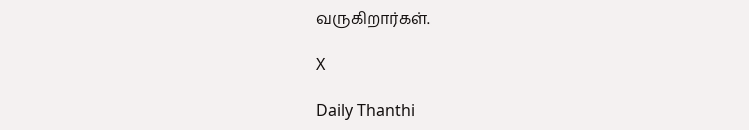வருகிறார்கள்.

X

Daily Thanthi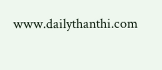www.dailythanthi.com